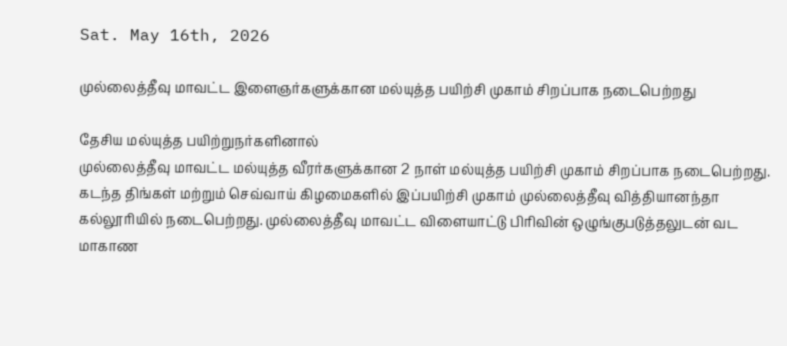Sat. May 16th, 2026

முல்லைத்தீவு மாவட்ட இளைஞர்களுக்கான மல்யுத்த பயிற்சி முகாம் சிறப்பாக நடைபெற்றது

தேசிய மல்யுத்த பயிற்றுநர்களினால்
முல்லைத்தீவு மாவட்ட மல்யுத்த வீரர்களுக்கான 2 நாள் மல்யுத்த பயிற்சி முகாம் சிறப்பாக நடைபெற்றது.
கடந்த திங்கள் மற்றும் செவ்வாய் கிழமைகளில் இப்பயிற்சி முகாம் முல்லைத்தீவு வித்தியானந்தா கல்லூரியில் நடைபெற்றது. முல்லைத்தீவு மாவட்ட விளையாட்டு பிரிவின் ஒழுங்குபடுத்தலுடன் வட மாகாண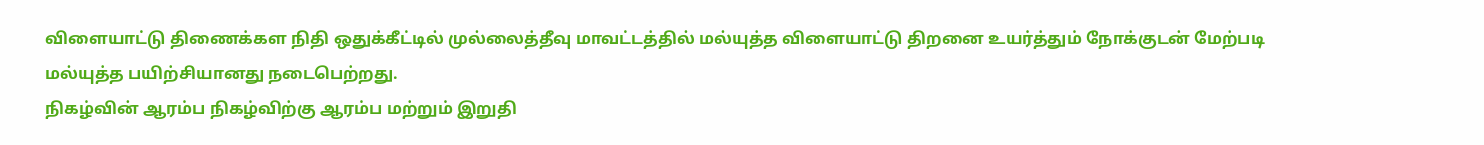விளையாட்டு திணைக்கள நிதி ஒதுக்கீட்டில் முல்லைத்தீவு மாவட்டத்தில் மல்யுத்த விளையாட்டு திறனை உயர்த்தும் நோக்குடன் மேற்படி மல்யுத்த பயிற்சியானது நடைபெற்றது.
நிகழ்வின் ஆரம்ப நிகழ்விற்கு ஆரம்ப மற்றும் இறுதி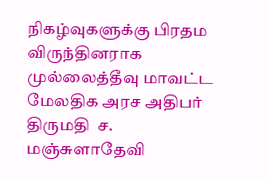நிகழ்வுகளுக்கு பிரதம விருந்தினராக முல்லைத்தீவு மாவட்ட மேலதிக அரச அதிபர் திருமதி  ச. மஞ்சுளாதேவி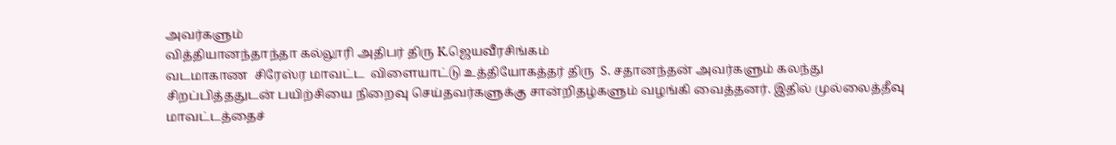அவர்களும்
வித்தியானந்தாந்தா கல்லூரி அதிபர் திரு K.ஜெயவீரசிங்கம்
வடமாகாண  சிரேஸ்ர மாவட்ட  விளையாட்டு உத்தியோகத்தர் திரு  S. சதானந்தன் அவர்களும் கலந்து சிறப்பித்ததுடன் பயிற்சியை நிறைவு செய்தவர்களுக்கு சான்றிதழ்களும் வழங்கி வைத்தனர். இதில் முல்லைத்தீவு மாவட்டத்தைச்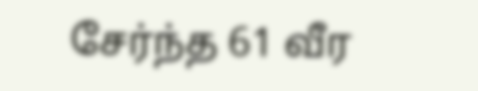சேர்ந்த 61 வீர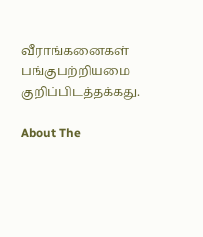வீராங்கனைகள் பங்குபற்றியமை குறிப்பிடத்தக்கது.

About The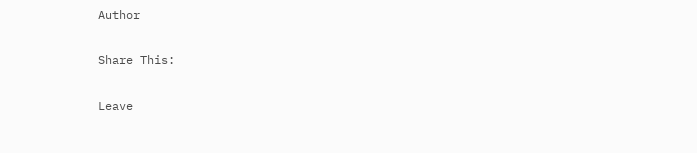Author

Share This:

Leave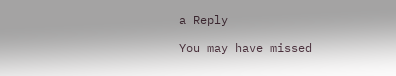a Reply

You may have missed